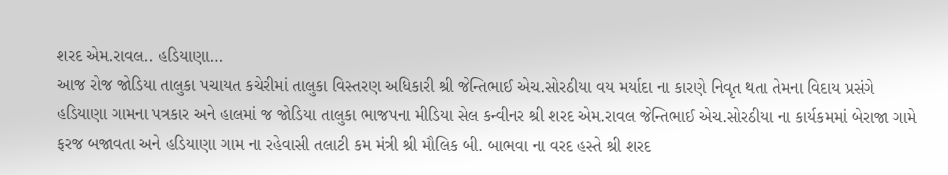શરદ એમ.રાવલ.. હડિયાણા…
આજ રોજ જોડિયા તાલુકા પચાયત કચેરીમાં તાલુકા વિસ્તરણ અધિકારી શ્રી જેન્તિભાઈ એચ.સોરઠીયા વય મર્યાદા ના કારણે નિવૃત થતા તેમના વિદાય પ્રસંગે હડિયાણા ગામના પત્રકાર અને હાલમાં જ જોડિયા તાલુકા ભાજપના મીડિયા સેલ કન્વીનર શ્રી શરદ એમ.રાવલ જેન્તિભાઈ એચ.સોરઠીયા ના કાર્યકમમાં બેરાજા ગામે ફરજ બજાવતા અને હડિયાણા ગામ ના રહેવાસી તલાટી કમ મંત્રી શ્રી મૌલિક બી. બાભવા ના વરદ હસ્તે શ્રી શરદ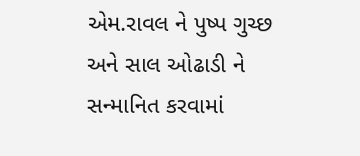એમ.રાવલ ને પુષ્પ ગુચ્છ અને સાલ ઓઢાડી ને સન્માનિત કરવામાં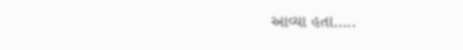આવ્યા હતા…..